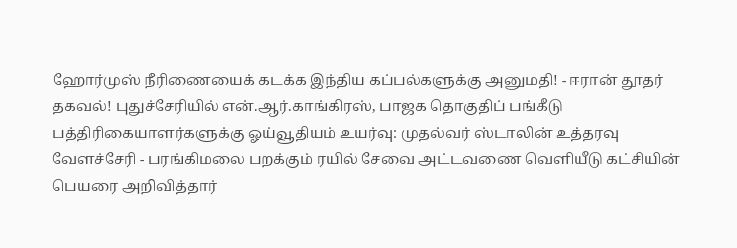ஹோர்முஸ் நீரிணையைக் கடக்க இந்திய கப்பல்களுக்கு அனுமதி! - ஈரான் தூதர் தகவல்! புதுச்சேரியில் என்.ஆர்.காங்கிரஸ், பாஜக தொகுதிப் பங்கீடு பத்திரிகையாளர்களுக்கு ஓய்வூதியம் உயர்வு: முதல்வர் ஸ்டாலின் உத்தரவு வேளச்சேரி - பரங்கிமலை பறக்கும் ரயில் சேவை அட்டவணை வெளியீடு கட்சியின் பெயரை அறிவித்தார்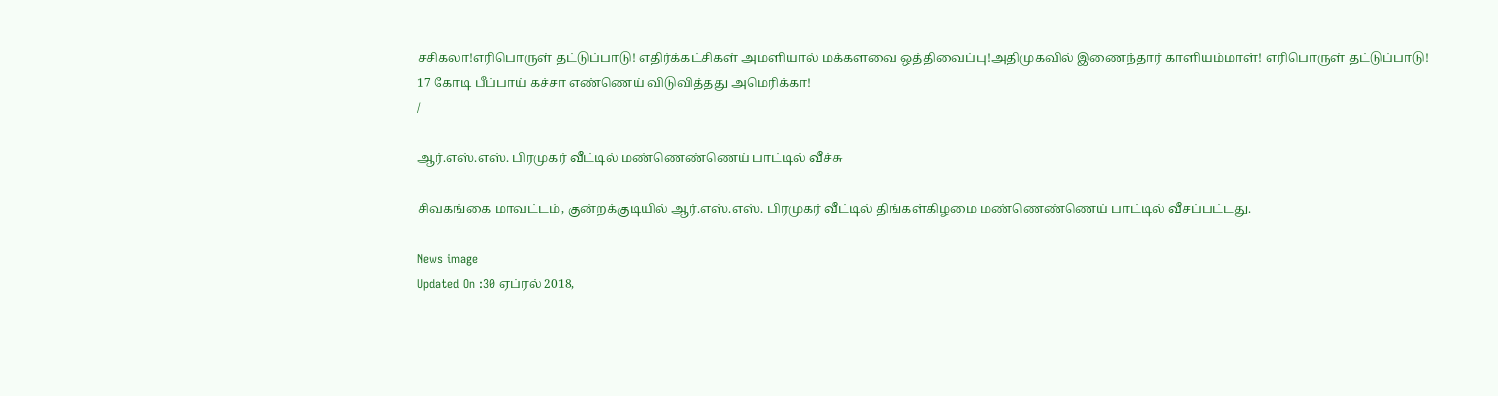சசிகலா!எரிபொருள் தட்டுப்பாடு! எதிர்க்கட்சிகள் அமளியால் மக்களவை ஒத்திவைப்பு!அதிமுகவில் இணைந்தார் காளியம்மாள்! எரிபொருள் தட்டுப்பாடு! 17 கோடி பீப்பாய் கச்சா எண்ணெய் விடுவித்தது அமெரிக்கா!
/

ஆர்.எஸ்.எஸ். பிரமுகர் வீட்டில் மண்ணெண்ணெய் பாட்டில் வீச்சு

சிவகங்கை மாவட்டம், குன்றக்குடியில் ஆர்.எஸ்.எஸ். பிரமுகர் வீட்டில் திங்கள்கிழமை மண்ணெண்ணெய் பாட்டில் வீசப்பட்டது.

News image
Updated On :30 ஏப்ரல் 2018,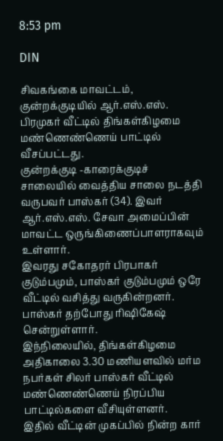8:53 pm

DIN

சிவகங்கை மாவட்டம், குன்றக்குடியில் ஆர்.எஸ்.எஸ். பிரமுகர் வீட்டில் திங்கள்கிழமை மண்ணெண்ணெய் பாட்டில் வீசப்பட்டது.
குன்றக்குடி -காரைக்குடிச் சாலையில் வைத்திய சாலை நடத்தி வருபவர் பாஸ்கர் (34). இவர் ஆர்.எஸ்.எஸ். சேவா அமைப்பின் மாவட்ட ஒருங்கிணைப்பாளராகவும் உள்ளார்.
இவரது சகோதரர் பிரபாகர் குடும்பமும், பாஸ்கர் குடும்பமும் ஒரே வீட்டில் வசித்து வருகின்றனர். பாஸ்கர் தற்போது ரிஷிகேஷ் சென்றுள்ளார்.
இந்நிலையில், திங்கள்கிழமை அதிகாலை 3.30 மணியளவில் மர்ம நபர்கள் சிலர் பாஸ்கர் வீட்டில் மண்ணெண்ணெய் நிரப்பிய பாட்டில்களை வீசியுள்ளனர்.
இதில் வீட்டின் முகப்பில் நின்ற கார்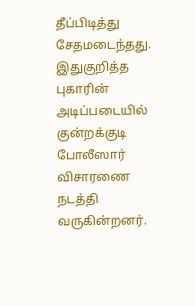தீப்பிடித்து சேதமடைந்தது. இதுகுறித்த புகாரின் அடிப்படையில் குன்றக்குடி போலீஸார் விசாரணை நடத்தி வருகின்றனர்.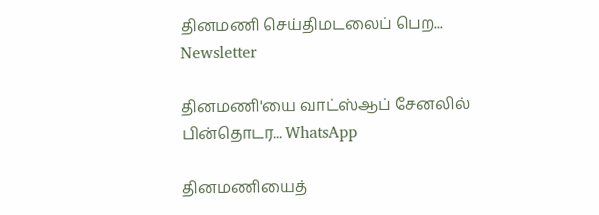தினமணி செய்திமடலைப் பெற... Newsletter

தினமணி'யை வாட்ஸ்ஆப் சேனலில் பின்தொடர... WhatsApp

தினமணியைத்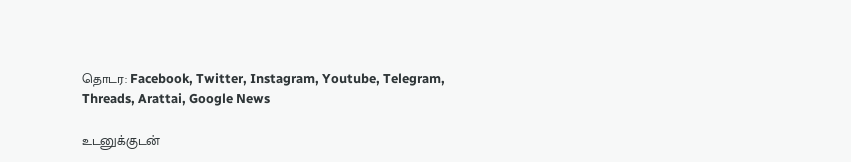தொடர: Facebook, Twitter, Instagram, Youtube, Telegram, Threads, Arattai, Google News

உடனுக்குடன்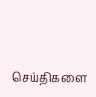செய்திகளை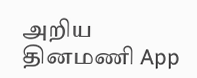அறிய தினமணி App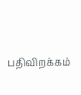பதிவிறக்கம்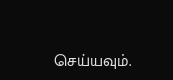செய்யவும்.